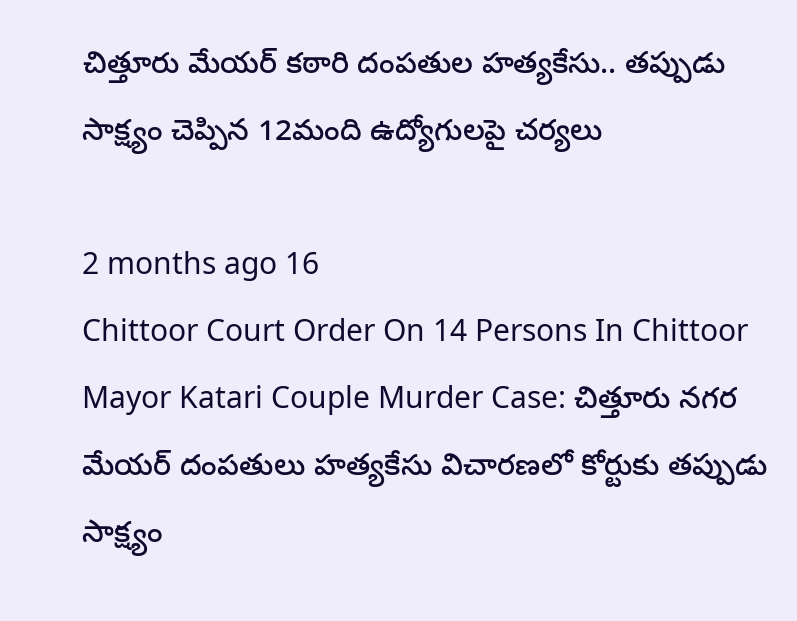చిత్తూరు మేయర్ కఠారి దంపతుల హత్యకేసు.. తప్పుడు సాక్ష్యం చెప్పిన 12మంది ఉద్యోగులపై చర్యలు

2 months ago 16
Chittoor Court Order On 14 Persons In Chittoor Mayor Katari Couple Murder Case: చిత్తూరు నగర మేయర్ దంపతులు హత్యకేసు విచారణలో కోర్టుకు తప్పుడు సాక్ష్యం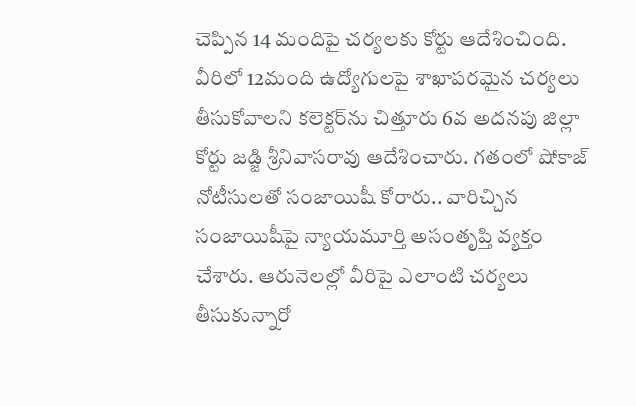చెప్పిన 14 మందిపై చర్యలకు కోర్టు ఆదేశించింది. వీరిలో 12మంది ఉద్యోగులపై శాఖాపరమైన చర్యలు తీసుకోవాలని కలెక్టర్‌ను చిత్తూరు 6వ అదనపు జిల్లా కోర్టు జడ్జి శ్రీనివాసరావు ఆదేశించారు. గతంలో షోకాజ్ నోటీసులతో సంజాయిషీ కోరారు.. వారిచ్చిన సంజాయిషీపై న్యాయమూర్తి అసంతృప్తి వ్యక్తం చేశారు. ఆరునెలల్లో వీరిపై ఎలాంటి చర్యలు తీసుకున్నారో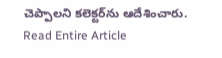చెప్పాలని కలెక్టర్‌ను ఆదేశించారు.
Read Entire Article